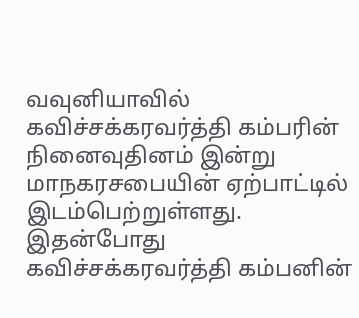வவுனியாவில் கவிச்சக்கரவர்த்தி கம்பரின் நினைவுதினம் இன்று மாநகரசபையின் ஏற்பாட்டில் இடம்பெற்றுள்ளது.
இதன்போது கவிச்சக்கரவர்த்தி கம்பனின்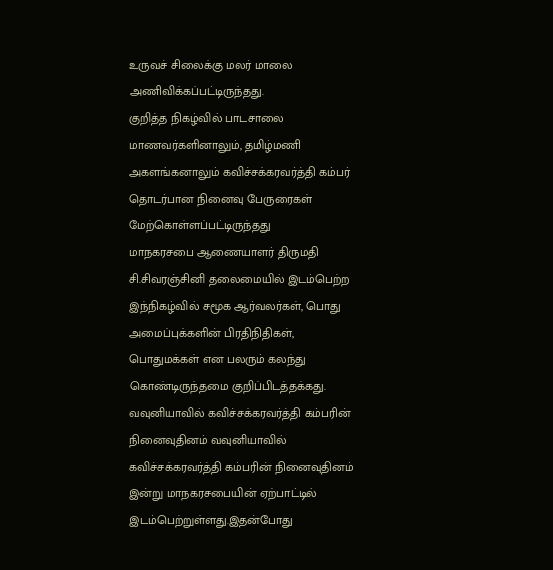உருவச் சிலைக்கு மலர் மாலை அணிவிக்கப்பட்டிருந்தது.
குறித்த நிகழ்வில் பாடசாலை மாணவர்களினாலும், தமிழ்மணி அகளங்கனாலும் கவிச்சக்கரவர்த்தி கம்பர் தொடர்பான நினைவு பேருரைகள் மேற்கொள்ளப்பட்டிருந்தது
மாநகரசபை ஆணையாளர் திருமதி சி.சிவரஞ்சினி தலைமையில் இடம்பெற்ற இந்நிகழ்வில் சமூக ஆர்வலர்கள், பொது அமைப்புக்களின் பிரதிநிதிகள், பொதுமக்கள் என பலரும் கலந்து கொண்டிருந்தமை குறிப்பிடத்தக்கது.
வவுனியாவில் கவிச்சக்கரவர்த்தி கம்பரின் நினைவுதினம் வவுனியாவில் கவிச்சக்கரவர்த்தி கம்பரின் நினைவுதினம் இன்று மாநகரசபையின் ஏற்பாட்டில் இடம்பெற்றுள்ளது.இதன்போது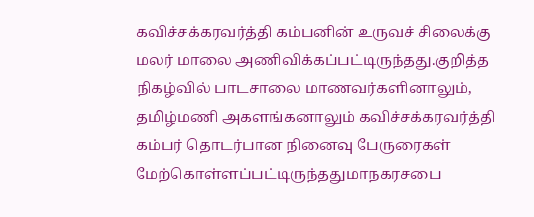கவிச்சக்கரவர்த்தி கம்பனின் உருவச் சிலைக்கு மலர் மாலை அணிவிக்கப்பட்டிருந்தது.குறித்த நிகழ்வில் பாடசாலை மாணவர்களினாலும், தமிழ்மணி அகளங்கனாலும் கவிச்சக்கரவர்த்தி கம்பர் தொடர்பான நினைவு பேருரைகள் மேற்கொள்ளப்பட்டிருந்ததுமாநகரசபை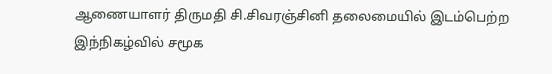ஆணையாளர் திருமதி சி.சிவரஞ்சினி தலைமையில் இடம்பெற்ற இந்நிகழ்வில் சமூக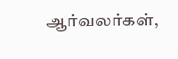ஆர்வலர்கள்,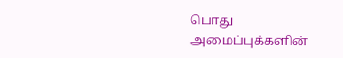பொது அமைப்புக்களின்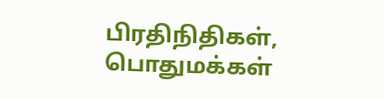பிரதிநிதிகள், பொதுமக்கள்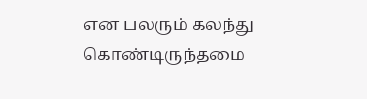என பலரும் கலந்து கொண்டிருந்தமை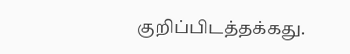குறிப்பிடத்தக்கது.